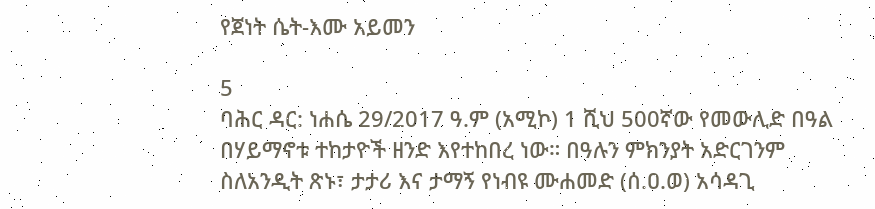የጀነት ሴት-እሙ አይመን

5
ባሕር ዳር: ነሐሴ 29/2017 ዓ.ም (አሚኮ) 1 ሺህ 500ኛው የመውሊድ በዓል በሃይማኖቱ ተከታዮች ዘንድ እየተከበረ ነው። በዓሉን ምክንያት አድርገንም ስለአንዲት ጽኑ፣ ታታሪ እና ታማኝ የነብዩ ሙሐመድ (ሰ.ዐ.ወ) አሳዳጊ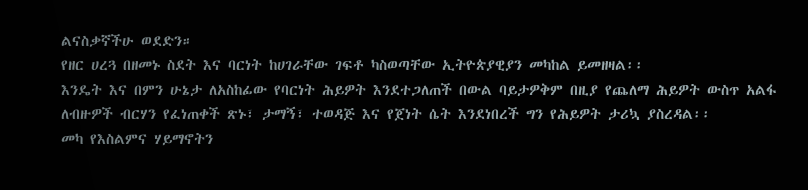ልናስቃኛችሁ ወደድን።
የዘር ሀረጓ በዘመኑ ስደት እና ባርነት ከሀገራቸው ገፍቶ ካስወጣቸው ኢትዮጵያዊያን መካከል ይመዘዛል፡፡
እንዴት እና በምን ሁኔታ ለአስከፊው የባርነት ሕይዎት እንደተጋለጠች በውል ባይታዎቅም በዚያ የጨለማ ሕይዎት ውስጥ አልፋ ለብዙዎች ብርሃን የፈነጠቀች ጽኑ፣ ታማኝ፣ ተወዳጅ እና የጀነት ሴት እንደነበረች ግን የሕይዎት ታሪኳ ያስረዳል፡፡
መካ የእስልምና ሃይማኖትን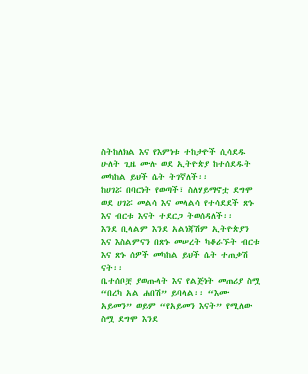ስትከለክል እና የእምነቱ ተከታዮች ሲሳደዱ ሁለት ጊዜ ሙሉ ወደ ኢትዮጵያ ከተሰደዱት መካከል ይህች ሴት ትገኛለች፡፡
ከሀገሯ በባርነት የወጣች፣ ስለሃይማኖቷ ደግሞ ወደ ሀገሯ መልሳ እና መላልሳ የተሳደደች ጽኑ እና ብርቱ እናት ተደርጋ ትወሰዳለች፡፡
እንደ ቢላልም እንደ አልነጃሽም ኢትዮጵያን እና እስልምናን በጽኑ መሠረት ካቆራኙት ብርቱ እና ጽኑ ሰዎች መካከል ይህች ሴት ተጠቃሽ ናት፡፡
ቤተሰቦቿ ያወጡላት እና የልጅነት መጠሪያ ስሟ “በረካ አል ሐበሽ” ይባላል፡፡ “እሙ አይመን” ወይም “የአይመን እናት” የሚለው ስሟ ደግሞ እንደ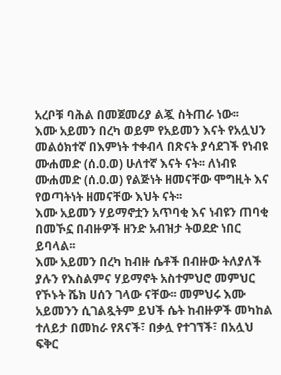አረቦቹ ባሕል በመጀመሪያ ልጇ ስትጠራ ነው፡፡
እሙ አይመን በረካ ወይም የአይመን እናት የአሏህን መልዕክተኛ በእምነት ተቀብላ በጽናት ያሳደገች የነብዩ ሙሐመድ (ሰ.ዐ.ወ) ሁለተኛ እናት ናት፡፡ ለነብዩ ሙሐመድ (ሰ.ዐ.ወ) የልጅነት ዘመናቸው ሞግዚት እና የወጣትነት ዘመናቸው እህት ናት፡፡
እሙ አይመን ሃይማኖቷን አጥባቂ እና ነብዩን ጠባቂ በመኾኗ በብዙዎች ዘንድ አብዝታ ትወደድ ነበር ይባላል፡፡
እሙ አይመን በረካ ከብዙ ሴቶች በብዙው ትለያለች ያሉን የእስልምና ሃይማኖት አስተምህሮ መምህር የኾኑት ሼክ ሀሰን ገላው ናቸው፡፡ መምህሩ እሙ አይመንን ሲገልጿትም ይህች ሴት ከብዙዎች መካከል ተለይታ በመከራ የጸናች፣ በቃሏ የተገኘች፣ በአሏህ ፍቅር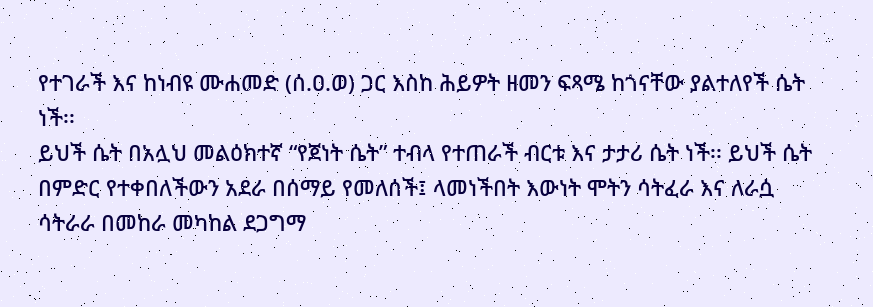የተገራች እና ከነብዩ ሙሐመድ (ሰ.ዐ.ወ) ጋር እስከ ሕይዎት ዘመን ፍጻሜ ከጎናቸው ያልተለየች ሴት ነች፡፡
ይህች ሴት በአሏህ መልዕክተኛ “የጀነት ሴት” ተብላ የተጠራች ብርቱ እና ታታሪ ሴት ነች፡፡ ይህች ሴት በምድር የተቀበለችውን አደራ በሰማይ የመለሰች፤ ላመነችበት እውነት ሞትን ሳትፈራ እና ለራሷ ሳትራራ በመከራ መካከል ደጋግማ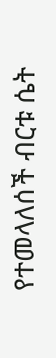የተመላለሰች ብርቱ ሴት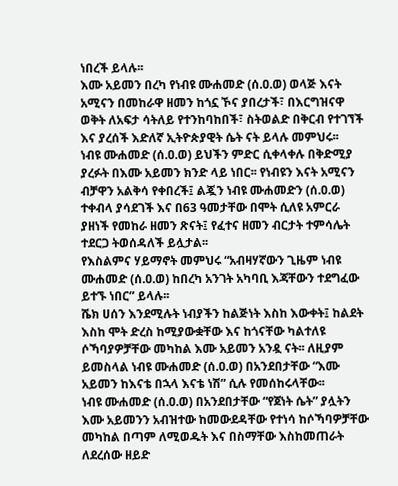ነበረች ይላሉ፡፡
እሙ አይመን በረካ የነብዩ ሙሐመድ (ሰ.ዐ.ወ) ወላጅ እናት አሚናን በመከራዋ ዘመን ከጎኗ ኾና ያበረታች፣ በእርግዝናዋ ወቅት ለአፍታ ሳትለይ የተንከባከበች፣ ስትወልድ በቅርብ የተገኘች እና ያረሰች እድለኛ ኢትዮጵያዊት ሴት ናት ይላሉ መምህሩ፡፡
ነብዩ ሙሐመድ (ሰ.ዐ.ወ) ይህችን ምድር ሲቀላቀሉ በቅድሚያ ያረፉት በእሙ አይመን ክንድ ላይ ነበር፡፡ የነብዩን እናት አሚናን ብቻዋን አልቅሳ የቀበረች፤ ልጇን ነብዩ ሙሐመድን (ሰ.ዐ.ወ) ተቀብላ ያሳደገች እና በ63 ዓመታቸው በሞት ሲለዩ አምርራ ያዘነች የመከራ ዘመን ጽናት፤ የፈተና ዘመን ብርታት ተምሳሌት ተደርጋ ትወሰዳለች ይሏታል፡፡
የእስልምና ሃይማኖት መምህሩ “አብዛሃኛውን ጊዜም ነብዩ ሙሐመድ (ሰ.ዐ.ወ) ከበረካ አንገት አካባቢ እጃቸውን ተደግፈው ይተኙ ነበር” ይላሉ፡፡
ሼክ ሀሰን እንደሚሉት ነብያችን ከልጅነት እስከ እውቀት፤ ከልደት እስከ ሞት ድረስ ከሚያውቋቸው እና ከጎናቸው ካልተለዩ ሶኻባያዎቻቸው መካከል እሙ አይመን አንዷ ናት፡፡ ለዚያም ይመስላል ነብዩ ሙሐመድ (ሰ.ዐ.ወ) በአንደበታቸው “እሙ አይመን ከእናቴ በኋላ እናቴ ነሽ” ሲሉ የመሰከሩላቸው፡፡
ነብዩ ሙሐመድ (ሰ.ዐ.ወ) በአንደበታቸው “የጀነት ሴት” ያሏትን እሙ አይመንን አብዝተው ከመውደዳቸው የተነሳ ከሶኻባዎቻቸው መካከል በጣም ለሚወዱት እና በስማቸው እስከመጠራት ለደረሰው ዘይድ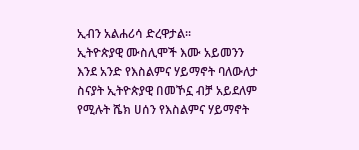ኢብን አልሐሪሳ ድረዋታል፡፡
ኢትዮጵያዊ ሙስሊሞች እሙ አይመንን እንደ አንድ የእስልምና ሃይማኖት ባለውለታ ስናያት ኢትዮጵያዊ በመኾኗ ብቻ አይደለም የሚሉት ሼክ ሀሰን የእስልምና ሃይማኖት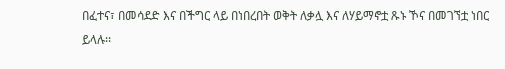በፈተና፣ በመሳደድ እና በችግር ላይ በነበረበት ወቅት ለቃሏ እና ለሃይማኖቷ ጹኑ ኾና በመገኘቷ ነበር ይላሉ፡፡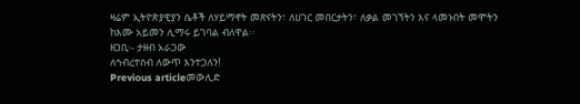ዛሬም ኢትዮጵያዊያን ሴቶች ለሃይማኖት መጽናትን፣ ለሀገር መበርታትን፣ ለቃል መገኘትን እና ላመኑበት መሞትን ከእሙ አይመን ሊማሩ ይገባል ብለዋል፡፡
ዘጋቢ፡- ታዘብ አራጋው
ለኅብረተሰብ ለውጥ እንተጋለን!
Previous articleመውሊድ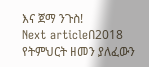እና ጀማ ንጉስ!
Next articleበ2018 የትምህርት ዘመን ያለፈውን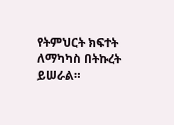የትምህርት ክፍተት ለማካካስ በትኩረት ይሠራል።